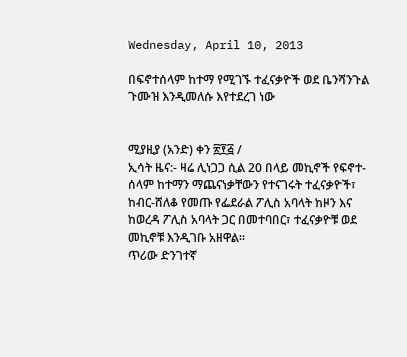Wednesday, April 10, 2013

በፍኖተሰላም ከተማ የሚገኙ ተፈናቃዮች ወደ ቤንሻንጉል ጉሙዝ እንዲመለሱ እየተደረገ ነው


ሚያዚያ (አንድ) ቀን ፳፻፭ /
ኢሳት ዜና:- ዛሬ ሊነጋጋ ሲል 20 በላይ መኪኖች የፍኖተ-ሰላም ከተማን ማጨናነቃቸውን የተናገሩት ተፈናቃዮች፣ ከብር-ሸለቆ የመጡ የፌደራል ፖሊስ አባላት ከዞን እና ከወረዳ ፖሊስ አባላት ጋር በመተባበር፣ ተፈናቃዮቹ ወደ መኪኖቹ እንዲገቡ አዘዋል።
ጥሪው ድንገተኛ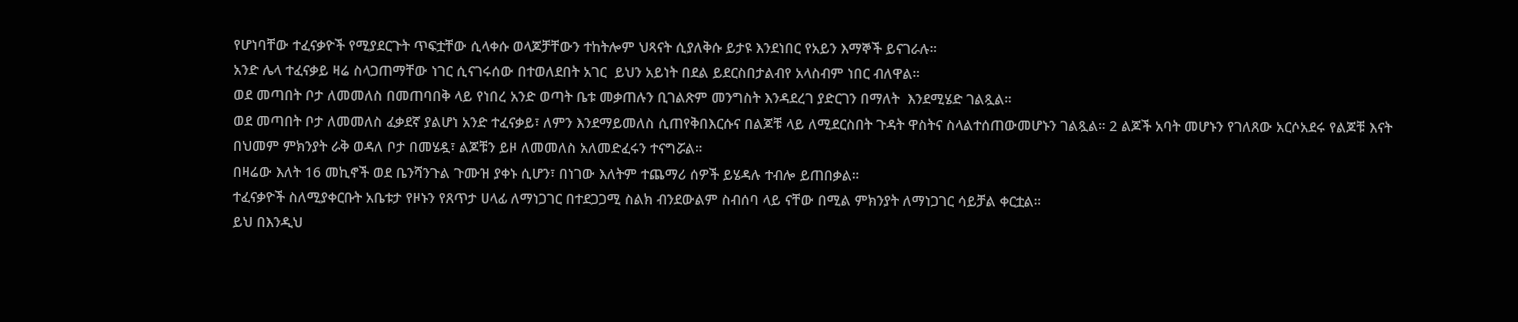የሆነባቸው ተፈናቃዮች የሚያደርጉት ጥፍቷቸው ሲላቀሱ ወላጆቻቸውን ተከትሎም ህጻናት ሲያለቅሱ ይታዩ እንደነበር የአይን እማኞች ይናገራሉ።
አንድ ሌላ ተፈናቃይ ዛሬ ስላጋጠማቸው ነገር ሲናገሩሰው በተወለደበት አገር  ይህን አይነት በደል ይደርስበታልብየ አላስብም ነበር ብለዋል።
ወደ መጣበት ቦታ ለመመለስ በመጠባበቅ ላይ የነበረ አንድ ወጣት ቤቱ መቃጠሉን ቢገልጽም መንግስት እንዳደረገ ያድርገን በማለት  እንደሚሄድ ገልጿል።
ወደ መጣበት ቦታ ለመመለስ ፈቃደኛ ያልሆነ አንድ ተፈናቃይ፣ ለምን እንደማይመለስ ሲጠየቅበእርሱና በልጆቹ ላይ ለሚደርስበት ጉዳት ዋስትና ስላልተሰጠውመሆኑን ገልጿል። 2 ልጆች አባት መሆኑን የገለጸው አርሶአደሩ የልጆቹ እናት በህመም ምክንያት ራቅ ወዳለ ቦታ በመሄዷ፣ ልጆቹን ይዞ ለመመለስ አለመድፈሩን ተናግሯል።
በዛሬው እለት 16 መኪኖች ወደ ቤንሻንጉል ጉሙዝ ያቀኑ ሲሆን፣ በነገው እለትም ተጨማሪ ሰዎች ይሄዳሉ ተብሎ ይጠበቃል።
ተፈናቃዮች ስለሚያቀርቡት አቤቱታ የዞኑን የጸጥታ ሀላፊ ለማነጋገር በተደጋጋሚ ስልክ ብንደውልም ስብሰባ ላይ ናቸው በሚል ምክንያት ለማነጋገር ሳይቻል ቀርቷል።
ይህ በእንዲህ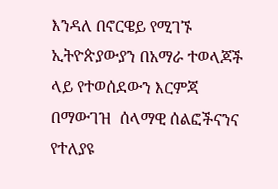እንዳለ በኖርዌይ የሚገኙ ኢትዮጵያውያን በአማራ ተወላጆች ላይ የተወሰደውን እርምጃ በማውገዝ  ሰላማዊ ሰልፎችናንና  የተለያዩ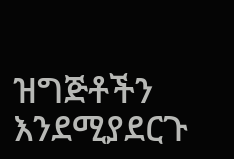ዝግጅቶችን እንደሚያደርጉ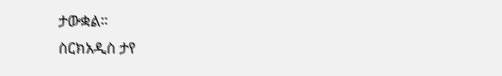ታውቋል።
ስርክአዲስ ታየ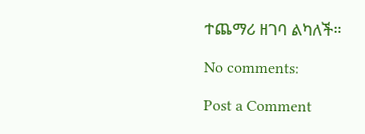ተጨማሪ ዘገባ ልካለች።

No comments:

Post a Comment